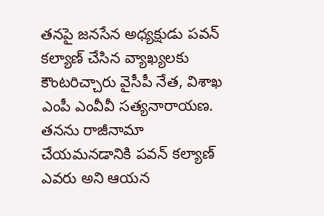తనపై జనసేన అధ్యక్షుడు పవన్ కల్యాణ్ చేసిన వ్యాఖ్యలకు కౌంటరిచ్చారు వైసీపీ నేత, విశాఖ ఎంపీ ఎంవీవీ సత్యనారాయణ.  తనను రాజీనామా చేయమనడానికి పవన్ కల్యాణ్ ఎవరు అని ఆయన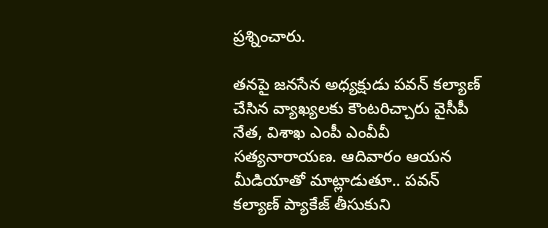ప్రశ్నించారు.

తనపై జనసేన అధ్యక్షుడు పవన్ కల్యాణ్ చేసిన వ్యాఖ్యలకు కౌంటరిచ్చారు వైసీపీ నేత, విశాఖ ఎంపీ ఎంవీవీ సత్యనారాయణ. ఆదివారం ఆయన మీడియాతో మాట్లాడుతూ.. పవన్ కల్యాణ్ ప్యాకేజ్ తీసుకుని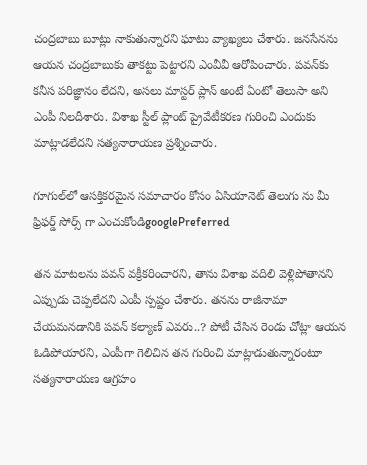చంద్రబాబు బూట్లు నాకుతున్నారని ఘాటు వ్యాఖ్యలు చేశారు. జనసేనను ఆయన చంద్రబాబుకు తాకట్టు పెట్టారని ఎంవీవీ ఆరోపించారు. పవన్‌కు కనీస పరిజ్ఞానం లేదని, అసలు మాస్టర్ ప్లాన్ అంటే ఏంటో తెలుసా అని ఎంపీ నిలదీశారు. విశాఖ స్టీల్ ప్లాంట్ ప్రైవేటీకరణ గురించి ఎందుకు మాట్లాడలేదని సత్యనారాయణ ప్రశ్నించారు.

గూగుల్‌లో ఆసక్తికరమైన సమాచారం కోసం ఏసియానెట్ తెలుగు ను మీ ఫ్రిఫర్డ్ సోర్స్ గా ఎంచుకోండిgooglePreferred

తన మాటలను పవన్ వక్రీకరించారని, తాను విశాఖ వదిలి వెళ్లిపోతానని ఎప్పుడు చెప్పలేదని ఎంపీ స్పష్టం చేశారు. తనను రాజీనామా చేయమనడానికి పవన్ కల్యాణ్ ఎవరు..? పోటీ చేసిన రెండు చోట్లా ఆయన ఓడిపోయారని, ఎంపీగా గెలిచిన తన గురించి మాట్లాడుతున్నారంటూ సత్యనారాయణ ఆగ్రహం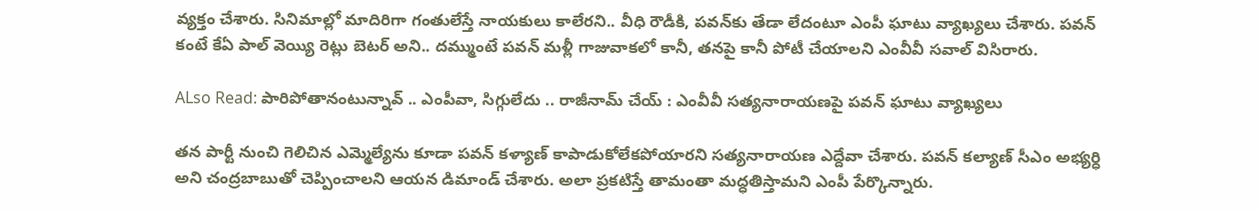వ్యక్తం చేశారు. సినిమాల్లో మాదిరిగా గంతులేస్తే నాయకులు కాలేరని.. వీధి రౌడీకి, పవన్‌కు తేడా లేదంటూ ఎంపీ ఘాటు వ్యాఖ్యలు చేశారు. పవన్ కంటే కేఏ పాల్ వెయ్యి రెట్లు బెటర్ అని.. దమ్ముంటే పవన్ మళ్లీ గాజువాకలో కానీ, తనపై కానీ పోటీ చేయాలని ఎంవీవీ సవాల్ విసిరారు.

ALso Read: పారిపోతానంటున్నావ్ .. ఎంపీవా, సిగ్గులేదు .. రాజీనామ్ చేయ్ : ఎంవీవీ సత్యనారాయణపై పవన్ ఘాటు వ్యాఖ్యలు

తన పార్టీ నుంచి గెలిచిన ఎమ్మెల్యేను కూడా పవన్ కళ్యాణ్ కాపాడుకోలేకపోయారని సత్యనారాయణ ఎద్దేవా చేశారు. పవన్ కల్యాణ్ సీఎం అభ్యర్ధి అని చంద్రబాబుతో చెప్పించాలని ఆయన డిమాండ్ చేశారు. అలా ప్రకటిస్తే తామంతా మద్ధతిస్తామని ఎంపీ పేర్కొన్నారు.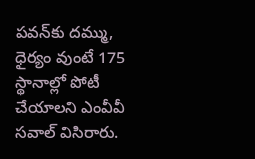పవన్‌కు దమ్ము, ధైర్యం వుంటే 175 స్థానాల్లో పోటీ చేయాలని ఎంవీవీ సవాల్ విసిరారు.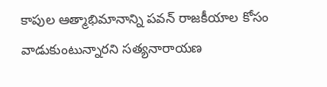కాపుల ఆత్మాభిమానాన్ని పవన్ రాజకీయాల కోసం వాడుకుంటున్నారని సత్యనారాయణ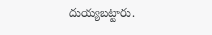దుయ్యబట్టారు.